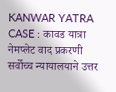KANWAR YATRA CASE : कावड यात्रा नेमप्लेट वाद प्रकरणी सर्वोच्च न्यायालयाने उत्तर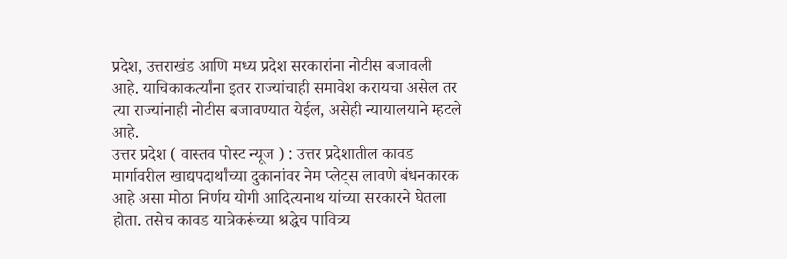प्रदेश, उत्तराखंड आणि मध्य प्रदेश सरकारांना नोटीस बजावली आहे. याचिकाकर्त्यांना इतर राज्यांचाही समावेश करायचा असेल तर त्या राज्यांनाही नोटीस बजावण्यात येईल, असेही न्यायालयाने म्हटले आहे.
उत्तर प्रदेश ( वास्तव पोस्ट न्यूज ) : उत्तर प्रदेशातील कावड मार्गावरील खाद्यपदार्थांच्या दुकानांवर नेम प्लेट्स लावणे बंधनकारक आहे असा मोठा निर्णय योगी आदित्यनाथ यांच्या सरकारने घेतला होता. तसेच कावड यात्रेकरूंच्या श्रद्धेच पावित्र्य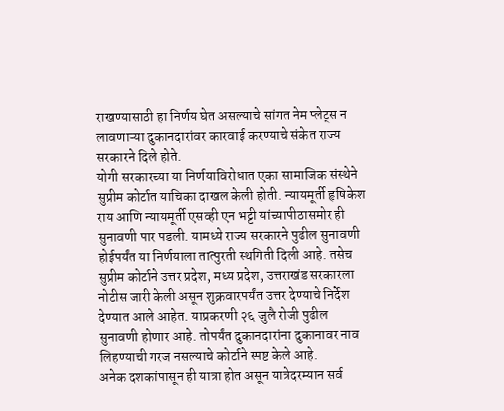राखण्यासाठी हा निर्णय घेत असल्याचे सांगत नेम प्लेट्स न लावणाऱ्या दुकानदारांवर कारवाई करण्याचे संकेत राज्य सरकारने दिले होते.
योगी सरकारच्या या निर्णयाविरोधात एका सामाजिक संस्थेने सुप्रीम कोर्टात याचिका दाखल केली होती. न्यायमूर्ती हृषिकेश राय आणि न्यायमूर्ती एसव्ही एन भट्टी यांच्यापीठासमोर ही सुनावणी पार पडली. यामध्ये राज्य सरकारने पुढील सुनावणी होईपर्यंत या निर्णयाला तात्पुरती स्थगिती दिली आहे. तसेच सुप्रीम कोर्टाने उत्तर प्रदेश, मध्य प्रदेश, उत्तराखंड सरकारला नोटीस जारी केली असून शुक्रवारपर्यंत उत्तर देण्याचे निर्देश देण्यात आले आहेत. याप्रकरणी २६ जुलै रोजी पुढील सुनावणी होणार आहे. तोपर्यंत दुकानदारांना दुकानावर नाव लिहण्याची गरज नसल्याचे कोर्टाने स्पष्ट केले आहे.
अनेक दशकांपासून ही यात्रा होत असून यात्रेदरम्यान सर्व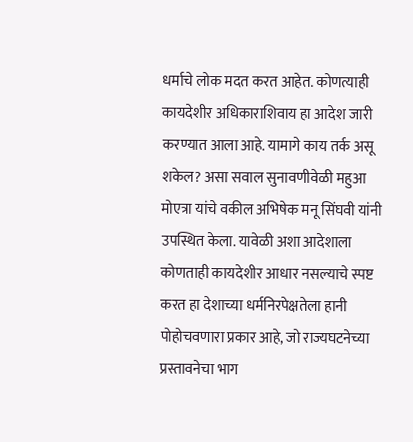धर्माचे लोक मदत करत आहेत. कोणत्याही कायदेशीर अधिकाराशिवाय हा आदेश जारी करण्यात आला आहे. यामागे काय तर्क असू शकेल? असा सवाल सुनावणीवेळी महुआ मोएत्रा यांचे वकील अभिषेक मनू सिंघवी यांनी उपस्थित केला. यावेळी अशा आदेशाला कोणताही कायदेशीर आधार नसल्याचे स्पष्ट करत हा देशाच्या धर्मनिरपेक्षतेला हानी पोहोचवणारा प्रकार आहे, जो राज्यघटनेच्या प्रस्तावनेचा भाग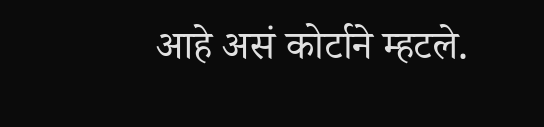आहे असं कोर्टाने म्हटले.